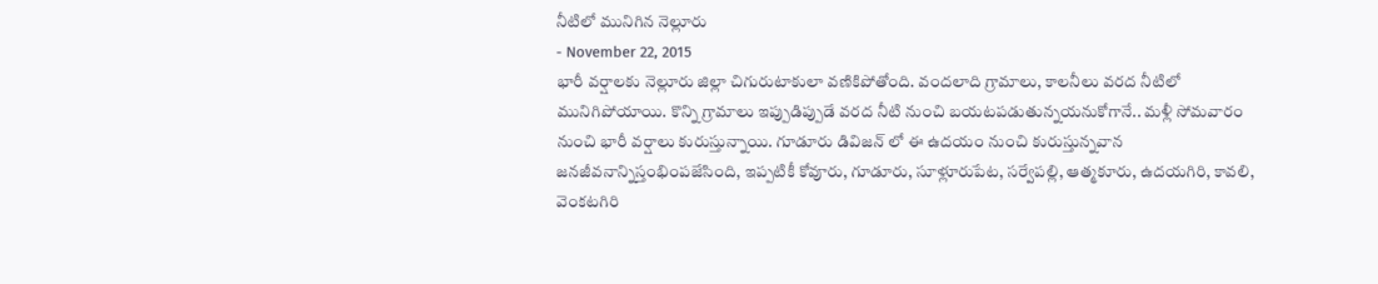నీటిలో మునిగిన నెల్లూరు
- November 22, 2015
భారీ వర్షాలకు నెల్లూరు జిల్లా చిగురుటాకులా వణికిపోతోంది. వందలాది గ్రామాలు, కాలనీలు వరద నీటిలో మునిగిపోయాయి. కొన్ని గ్రామాలు ఇప్పుడిప్పుడే వరద నీటి నుంచి బయటపడుతున్నయనుకోగానే.. మళ్లీ సోమవారం నుంచి భారీ వర్షాలు కురుస్తున్నాయి. గూడూరు డివిజన్ లో ఈ ఉదయం నుంచి కురుస్తున్నవాన జనజీవనాన్నిస్తంభింపజేసింది, ఇప్పటికీ కోవూరు, గూడూరు, సూళ్లూరుపేట, సర్వేపల్లి, ఆత్మకూరు, ఉదయగిరి, కావలి, వెంకటగిరి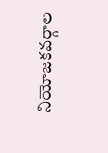నియోజకవర్గాల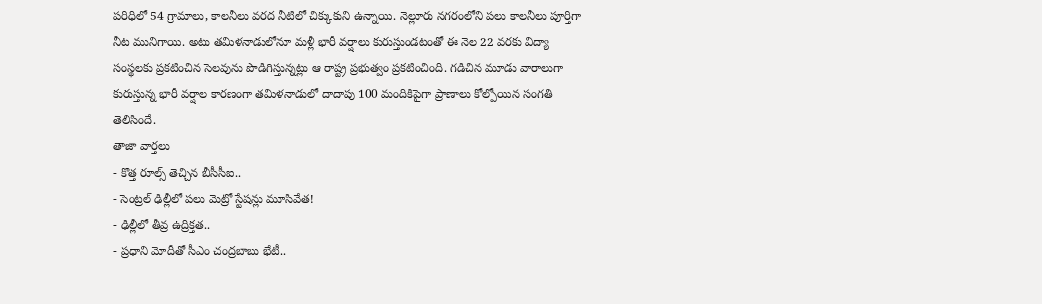పరిధిలో 54 గ్రామాలు, కాలనీలు వరద నీటిలో చిక్కుకుని ఉన్నాయి. నెల్లూరు నగరంలోని పలు కాలనీలు పూర్తిగా నీట మునిగాయి. అటు తమిళనాడులోనూ మళ్లీ భారీ వర్షాలు కురుస్తుండటంతో ఈ నెల 22 వరకు విద్యా సంస్థలకు ప్రకటించిన సెలవును పొడిగిస్తున్నట్లు ఆ రాష్ట్ర ప్రభుత్వం ప్రకటించింది. గడిచిన మూడు వారాలుగా కురుస్తున్న భారీ వర్షాల కారణంగా తమిళనాడులో దాదాపు 100 మందికిపైగా ప్రాణాలు కోల్పోయిన సంగతి తెలిసిందే.
తాజా వార్తలు
- కొత్త రూల్స్ తెచ్చిన బీసీసీఐ..
- సెంట్రల్ ఢిల్లీలో పలు మెట్రో స్టేషన్లు మూసివేత!
- ఢిల్లీలో తీవ్ర ఉద్రిక్తత..
- ప్రధాని మోదీతో సీఎం చంద్రబాబు భేటీ..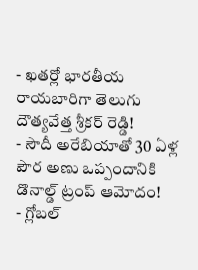- ఖతర్లో భారతీయ రాయబారిగా తెలుగు దౌత్యవేత్త శ్రీకర్ రెడ్డి!
- సౌదీ అరేబియాతో 30 ఏళ్ల పౌర అణు ఒప్పందానికి డొనాల్డ్ ట్రంప్ ఆమోదం!
- గ్లోబల్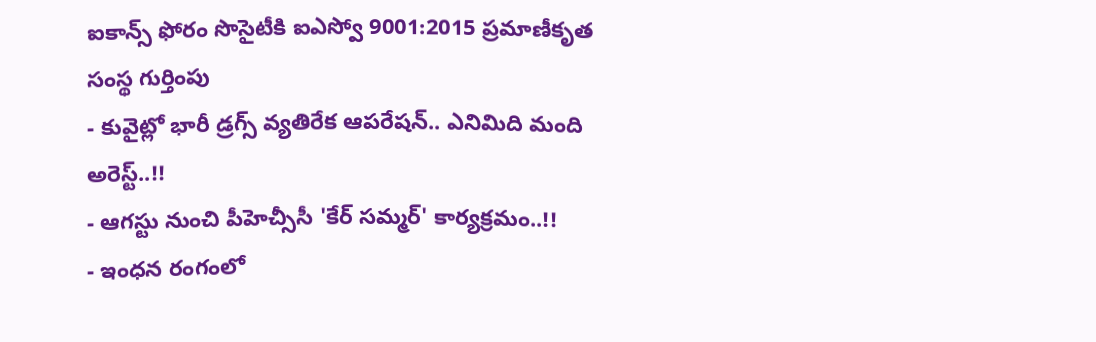ఐకాన్స్ ఫోరం సొసైటీకి ఐఎస్వో 9001:2015 ప్రమాణీకృత సంస్థ గుర్తింపు
- కువైట్లో భారీ డ్రగ్స్ వ్యతిరేక ఆపరేషన్.. ఎనిమిది మంది అరెస్ట్..!!
- ఆగస్టు నుంచి పీహెచ్సీసీ 'కేర్ సమ్మర్' కార్యక్రమం..!!
- ఇంధన రంగంలో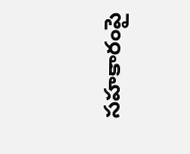సహకారంపై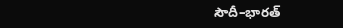సౌదీ–భారత్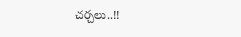చర్చలు..!!